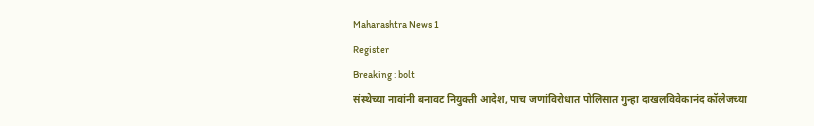Maharashtra News 1
Register
Breaking : bolt
संस्थेच्या नावांनी बनावट नियुक्ती आदेश, पाच जणांविरोधात पोलिसात गुन्हा दाखलविवेकानंद कॉलेजच्या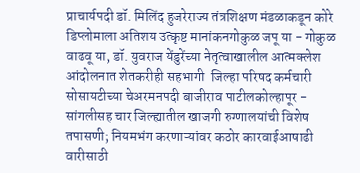प्राचार्यपदी डॉ. मिलिंद हुजरेराज्य तंत्रशिक्षण मंडळाकडून कोरे डिप्लोमाला अतिशय उत्कृष्ट मानांकनगोकुळ जपू या - गोकुळ वाढवू या, डॉ. युवराज येंडुरेंच्या नेतृत्वाखालील आत्मक्लेश आंदोलनात शेतकरीही सहभागी  जिल्हा परिषद कर्मचारी सोसायटीच्या चेअरमनपदी बाजीराव पाटीलकोल्हापूर - सांगलीसह चार जिल्ह्यातील खाजगी रुग्णालयांची विशेष तपासणी; नियमभंग करणाऱ्यांवर कठोर कारवाईआषाढी वारीसाठी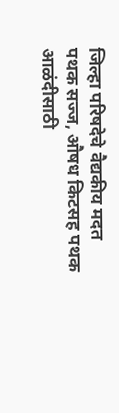जिल्हा परिषदेचे वैद्यकीय मदत पथक सज्ज, औषध किटसह पथक आळंदीसाठी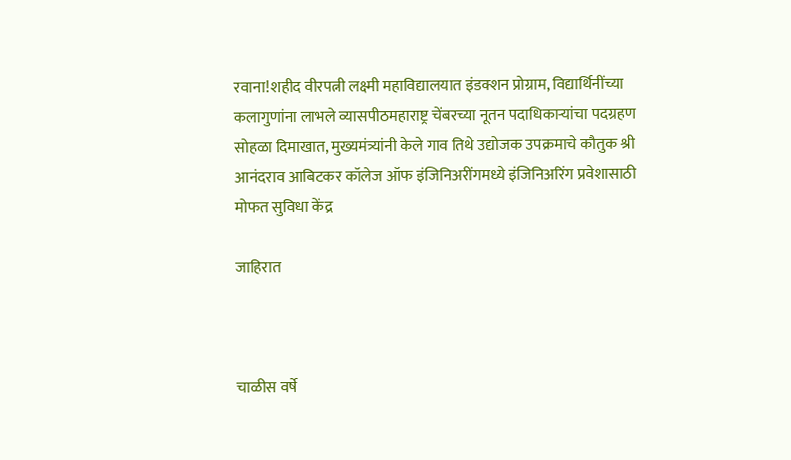रवाना!शहीद वीरपत्नी लक्ष्मी महाविद्यालयात इंडक्शन प्रोग्राम, विद्यार्थिनींच्या कलागुणांना लाभले व्यासपीठमहाराष्ट्र चेंबरच्या नूतन पदाधिकाऱ्यांचा पदग्रहण सोहळा दिमाखात, मुख्यमंत्र्यांनी केले गाव तिथे उद्योजक उपक्रमाचे कौतुक श्री आनंदराव आबिटकर कॉलेज ऑफ इंजिनिअरींगमध्ये इंजिनिअरिंग प्रवेशासाठी मोफत सुविधा केंद्र

जाहिरात



चाळीस वर्षे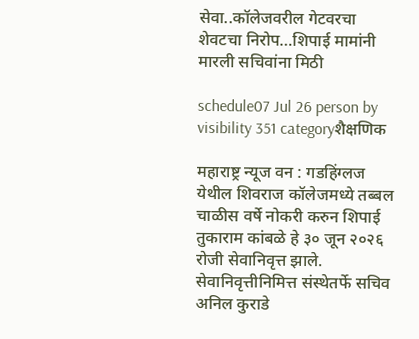सेवा..कॉलेजवरील गेटवरचा शेवटचा निरोप…शिपाई मामांनी मारली सचिवांना मिठी

schedule07 Jul 26 person by visibility 351 categoryशैक्षणिक

महाराष्ट्र न्यूज वन : गडहिंग्लज येथील शिवराज कॉलेजमध्ये तब्बल चाळीस वर्षे नोकरी करुन शिपाई तुकाराम कांबळे हे ३० जून २०२६ रोजी सेवानिवृत्त झाले. सेवानिवृत्तीनिमित्त संस्थेतर्फे सचिव अनिल कुराडे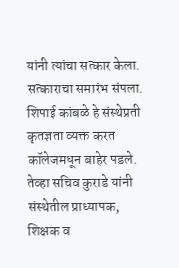यांनी त्यांचा सत्कार केला. सत्काराचा समारंभ संपला. शिपाई कांबळे हे संस्थेप्रती कृतज्ञता व्यक्त करत कॉलेजमधून बाहेर पडले. तेव्हा सचिव कुराडे यांनी संस्थेतील प्राध्यापक, शिक्षक व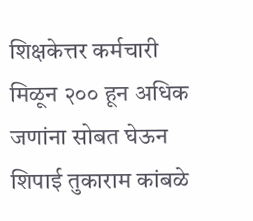शिक्षकेत्तर कर्मचारी मिळून २०० हून अधिक जणांना सोबत घेऊन शिपाई तुकाराम कांबळे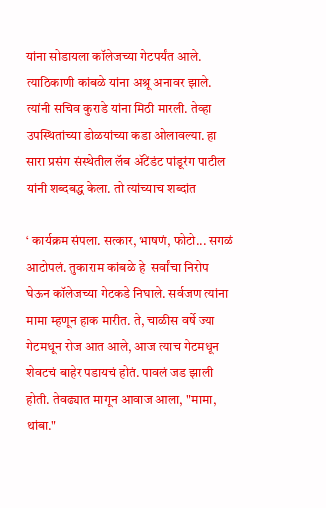यांना सोडायला कॉलेजच्या गेटपर्यंत आले. त्याठिकाणी कांबळे यांना अश्रू अनावर झाले. त्यांनी सचिव कुराडे यांना मिठी मारली. तेव्हा उपस्थितांच्या डोळयांच्या कडा ओलावल्या. हा सारा प्रसंग संस्थेतील लॅब ॲटेंडंट पांडूरंग पाटील यांनी शब्दबद्ध केला. तो त्यांच्याच शब्दांत

‘ कार्यक्रम संपला. सत्कार, भाषणं, फोटो... सगळं आटोपलं. तुकाराम कांबळे हे  सर्वांचा निरोप घेऊन कॉलेजच्या गेटकडे निघाले. सर्वजण त्यांना मामा म्हणून हाक मारीत. ते, चाळीस वर्षे ज्या गेटमधून रोज आत आले, आज त्याच गेटमधून शेवटचं बाहेर पडायचं होतं. पावलं जड झाली होती. तेवढ्यात मागून आवाज आला, "मामा, थांबा."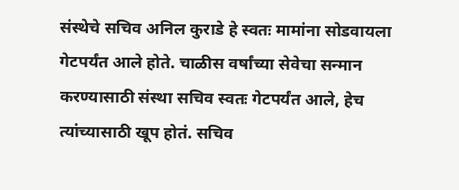संस्थेचे सचिव अनिल कुराडे हे स्वतः मामांना सोडवायला गेटपर्यंत आले होते. चाळीस वर्षांच्या सेवेचा सन्मान करण्यासाठी संस्था सचिव स्वतः गेटपर्यंत आले, हेच त्यांच्यासाठी खूप होतं. सचिव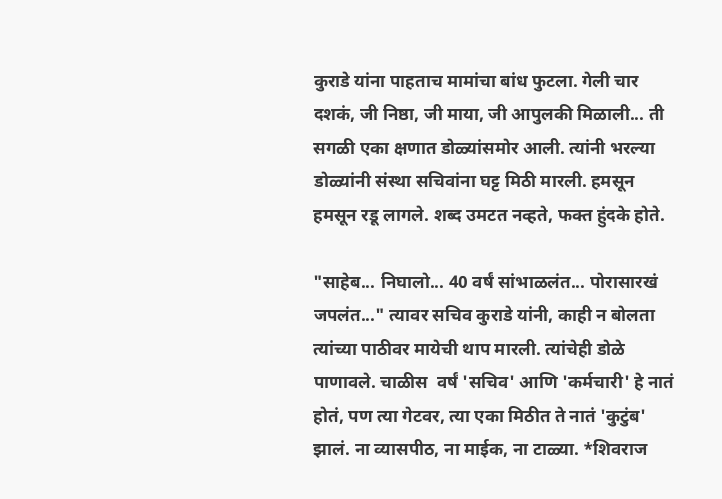कुराडे यांना पाहताच मामांचा बांध फुटला. गेली चार दशकं, जी निष्ठा, जी माया, जी आपुलकी मिळाली... ती सगळी एका क्षणात डोळ्यांसमोर आली. त्यांनी भरल्या डोळ्यांनी संस्था सचिवांना घट्ट मिठी मारली. हमसून हमसून रडू लागले. शब्द उमटत नव्हते, फक्त हुंदके होते.

"साहेब... निघालो... 40 वर्षं सांभाळलंत... पोरासारखं जपलंत..." त्यावर सचिव कुराडे यांनी, काही न बोलता त्यांच्या पाठीवर मायेची थाप मारली. त्यांचेही डोळे पाणावले. चाळीस  वर्षं 'सचिव' आणि 'कर्मचारी' हे नातं होतं, पण त्या गेटवर, त्या एका मिठीत ते नातं 'कुटुंब' झालं. ना व्यासपीठ, ना माईक, ना टाळ्या. *शिवराज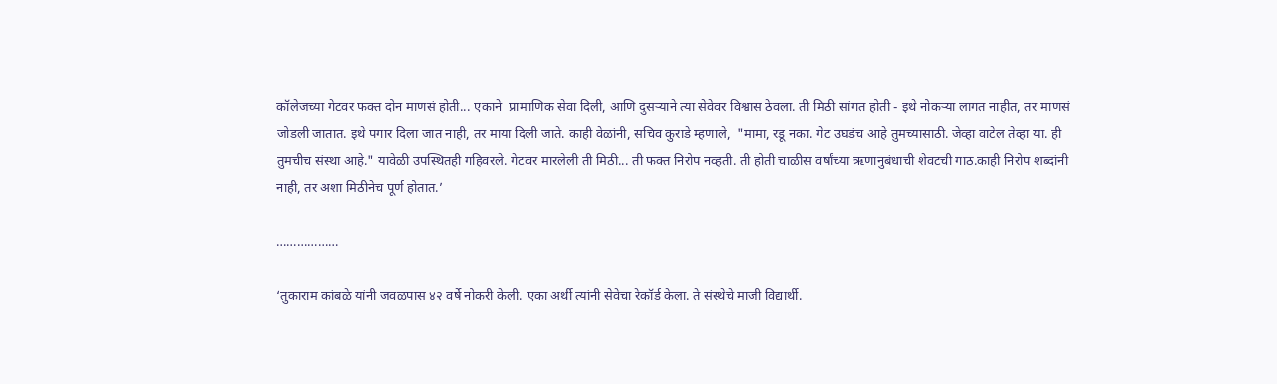कॉलेजच्या गेटवर फक्त दोन माणसं होती... एकाने  प्रामाणिक सेवा दिली, आणि दुसऱ्याने त्या सेवेवर विश्वास ठेवला. ती मिठी सांगत होती - इथे नोकऱ्या लागत नाहीत, तर माणसं जोडली जातात. इथे पगार दिला जात नाही, तर माया दिली जाते. काही वेळांनी, सचिव कुराडे म्हणाले,  "मामा, रडू नका. गेट उघडंच आहे तुमच्यासाठी. जेव्हा वाटेल तेव्हा या. ही तुमचीच संस्था आहे." यावेळी उपस्थितही गहिवरले. गेटवर मारलेली ती मिठी... ती फक्त निरोप नव्हती. ती होती चाळीस वर्षांच्या ऋणानुबंधाची शेवटची गाठ.काही निरोप शब्दांनी नाही, तर अशा मिठीनेच पूर्ण होतात.’

………………

‘तुकाराम कांबळे यांनी जवळपास ४२ वर्षे नोकरी केली. एका अर्थी त्यांनी सेवेचा रेकॉर्ड केला. ते संस्थेचे माजी विद्यार्थी.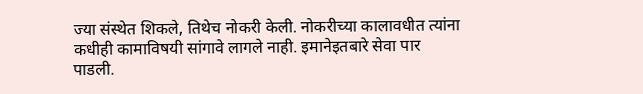ज्या संस्थेत शिकले, तिथेच नोकरी केली. नोकरीच्या कालावधीत त्यांना कधीही कामाविषयी सांगावे लागले नाही. इमानेइतबारे सेवा पार पाडली.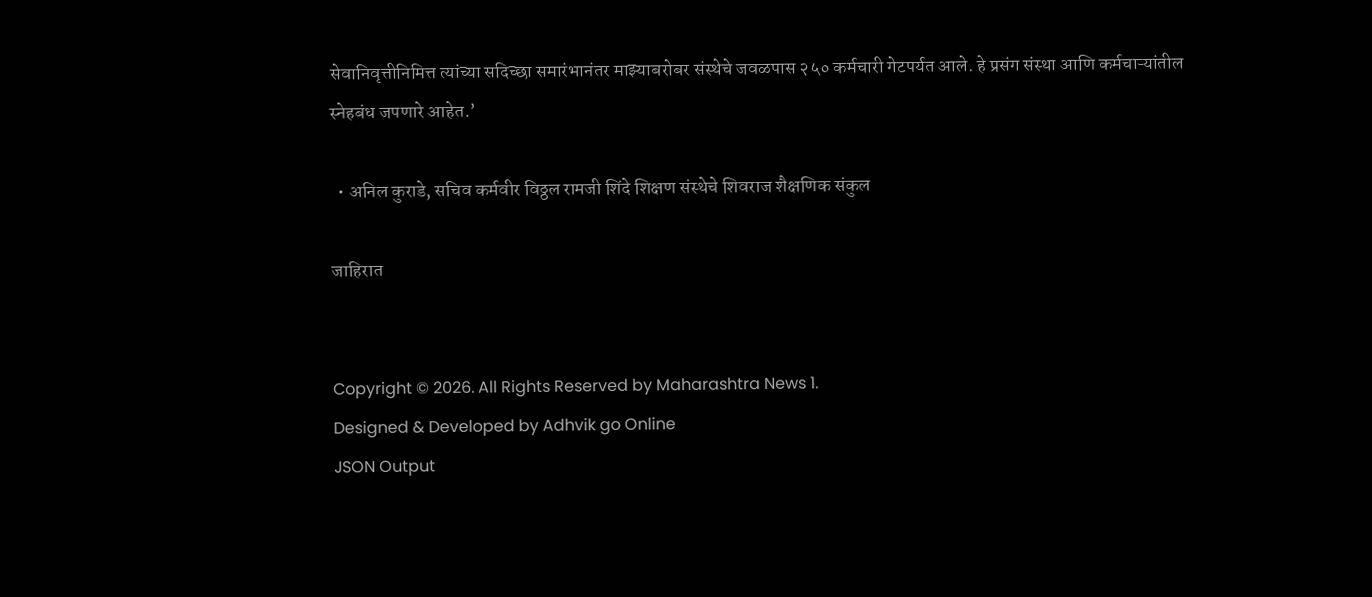सेवानिवृत्तीनिमित्त त्यांच्या सदिच्छा समारंभानंतर माझ्याबरोबर संस्थेचे जवळपास २५० कर्मचारी गेटपर्यत आले. हे प्रसंग संस्था आणि कर्मचाऱ्यांतील स्नेहबंध जपणारे आहेत.’

  • अनिल कुराडे, सचिव कर्मवीर विठ्ठल रामजी शिंदे शिक्षण संस्थेचे शिवराज शैक्षणिक संकुल

जाहिरात


Copyright © 2026. All Rights Reserved by Maharashtra News 1.
Designed & Developed by Adhvik go Online
JSON Output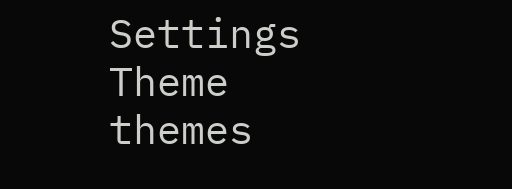Settings
Theme
themes